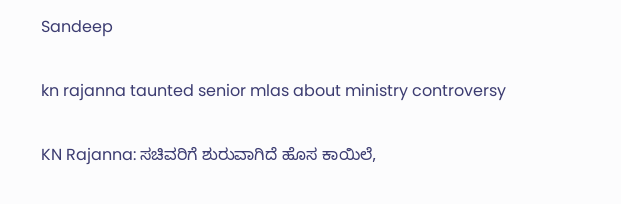Sandeep

kn rajanna taunted senior mlas about ministry controversy

KN Rajanna: ಸಚಿವರಿಗೆ ಶುರುವಾಗಿದೆ ಹೊಸ ಕಾಯಿಲೆ,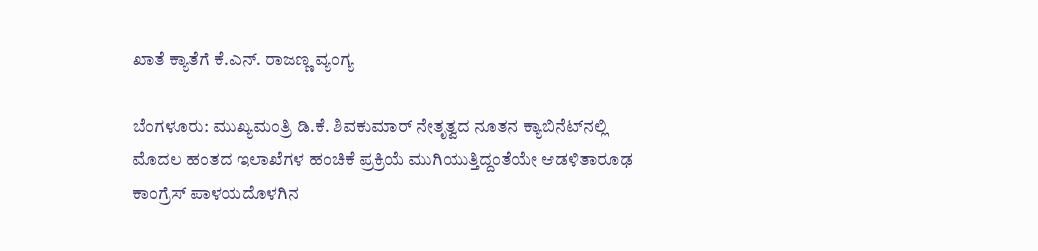ಖಾತೆ ಕ್ಯಾತೆಗೆ ಕೆ.ಎನ್. ರಾಜಣ್ಣ ವ್ಯಂಗ್ಯ

ಬೆಂಗಳೂರು: ಮುಖ್ಯಮಂತ್ರಿ ಡಿ.ಕೆ. ಶಿವಕುಮಾರ್ ನೇತೃತ್ವದ ನೂತನ ಕ್ಯಾಬಿನೆಟ್‌ನಲ್ಲಿ ಮೊದಲ ಹಂತದ ಇಲಾಖೆಗಳ ಹಂಚಿಕೆ ಪ್ರಕ್ರಿಯೆ ಮುಗಿಯುತ್ತಿದ್ದಂತೆಯೇ ಆಡಳಿತಾರೂಢ ಕಾಂಗ್ರೆಸ್ ಪಾಳಯದೊಳಗಿನ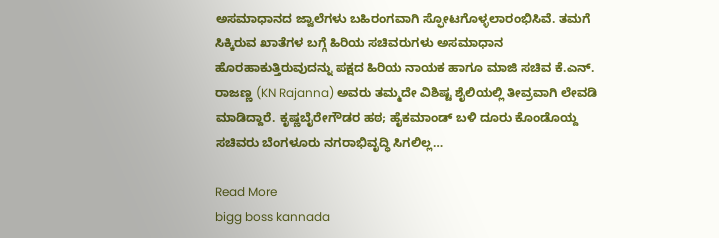ಅಸಮಾಧಾನದ ಜ್ವಾಲೆಗಳು ಬಹಿರಂಗವಾಗಿ ಸ್ಫೋಟಗೊಳ್ಳಲಾರಂಭಿಸಿವೆ. ತಮಗೆ ಸಿಕ್ಕಿರುವ ಖಾತೆಗಳ ಬಗ್ಗೆ ಹಿರಿಯ ಸಚಿವರುಗಳು ಅಸಮಾಧಾನ ಹೊರಹಾಕುತ್ತಿರುವುದನ್ನು ಪಕ್ಷದ ಹಿರಿಯ ನಾಯಕ ಹಾಗೂ ಮಾಜಿ ಸಚಿವ ಕೆ.ಎನ್. ರಾಜಣ್ಣ (KN Rajanna) ಅವರು ತಮ್ಮದೇ ವಿಶಿಷ್ಟ ಶೈಲಿಯಲ್ಲಿ ತೀವ್ರವಾಗಿ ಲೇವಡಿ ಮಾಡಿದ್ದಾರೆ. ಕೃಷ್ಣಬೈರೇಗೌಡರ ಹಠ; ಹೈಕಮಾಂಡ್ ಬಳಿ ದೂರು ಕೊಂಡೊಯ್ದ ಸಚಿವರು ಬೆಂಗಳೂರು ನಗರಾಭಿವೃದ್ಧಿ ಸಿಗಲಿಲ್ಲ…

Read More
bigg boss kannada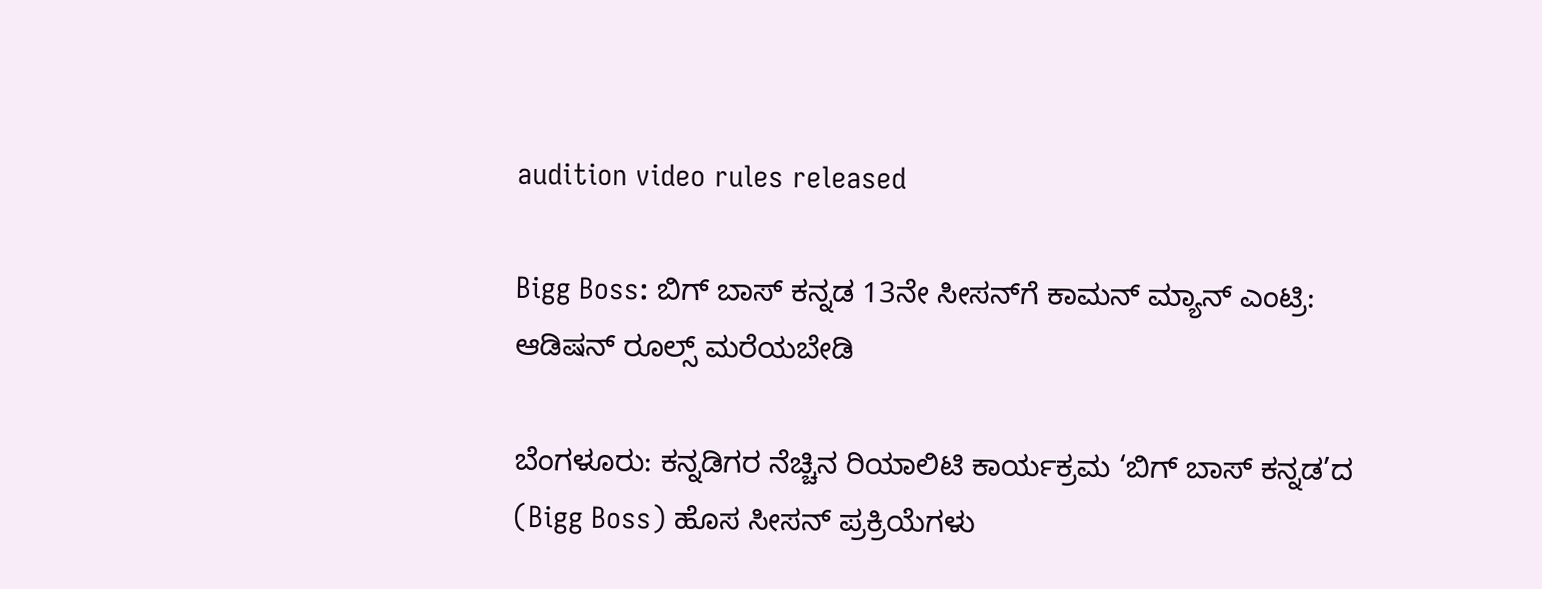audition video rules released

Bigg Boss: ಬಿಗ್ ಬಾಸ್ ಕನ್ನಡ 13ನೇ ಸೀಸನ್‌ಗೆ ಕಾಮನ್ ಮ್ಯಾನ್ ಎಂಟ್ರಿ: ಆಡಿಷನ್ ರೂಲ್ಸ್‌ ಮರೆಯಬೇಡಿ

ಬೆಂಗಳೂರು: ಕನ್ನಡಿಗರ ನೆಚ್ಚಿನ ರಿಯಾಲಿಟಿ ಕಾರ್ಯಕ್ರಮ ‘ಬಿಗ್ ಬಾಸ್ ಕನ್ನಡ’ದ (Bigg Boss) ಹೊಸ ಸೀಸನ್ ಪ್ರಕ್ರಿಯೆಗಳು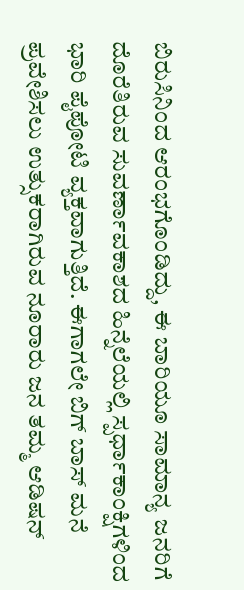ಬಿರುಸಿನಿಂದ ಆರಂಭಗೊಂಡಿದ್ದು, ಈ ಬಾರಿಯೂ ಸಾಮಾನ್ಯ ಜನರಿಗೆ ದೊರೆತಿರುವ ಸುವರ್ಣಾವಕಾಶದ ಹಿನ್ನೆಲೆಯಲ್ಲಿ ಸ್ಪರ್ಧಾಕಾಂಕ್ಷಿಗಳಿಂದ ಭಾರಿ ಪೈಪೋಟಿ ವ್ಯಕ್ತವಾಗುತ್ತಿದೆ. ಈಗಾಗಲೇ ಬಿಗ್ ಬಾಸ್ ಮನೆ ಪ್ರವೇಶಿಸಲು ಉತ್ಸುಕರಾಗಿರುವ ನೂರಾರು ಜನ ತಮ್ಮ ಆಡಿಷನ್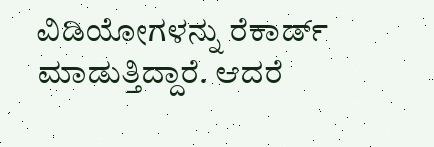ವಿಡಿಯೋಗಳನ್ನು ರೆಕಾರ್ಡ್ ಮಾಡುತ್ತಿದ್ದಾರೆ. ಆದರೆ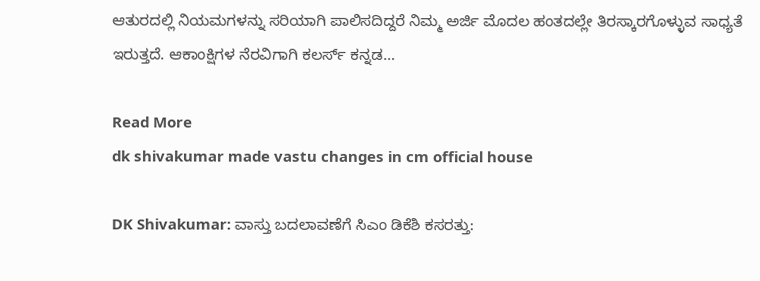ಆತುರದಲ್ಲಿ ನಿಯಮಗಳನ್ನು ಸರಿಯಾಗಿ ಪಾಲಿಸದಿದ್ದರೆ ನಿಮ್ಮ ಅರ್ಜಿ ಮೊದಲ ಹಂತದಲ್ಲೇ ತಿರಸ್ಕಾರಗೊಳ್ಳುವ ಸಾಧ್ಯತೆ ಇರುತ್ತದೆ. ಆಕಾಂಕ್ಷಿಗಳ ನೆರವಿಗಾಗಿ ಕಲರ್ಸ್ ಕನ್ನಡ…

Read More
dk shivakumar made vastu changes in cm official house

DK Shivakumar: ವಾಸ್ತು ಬದಲಾವಣೆಗೆ ಸಿಎಂ ಡಿಕೆಶಿ ಕಸರತ್ತು: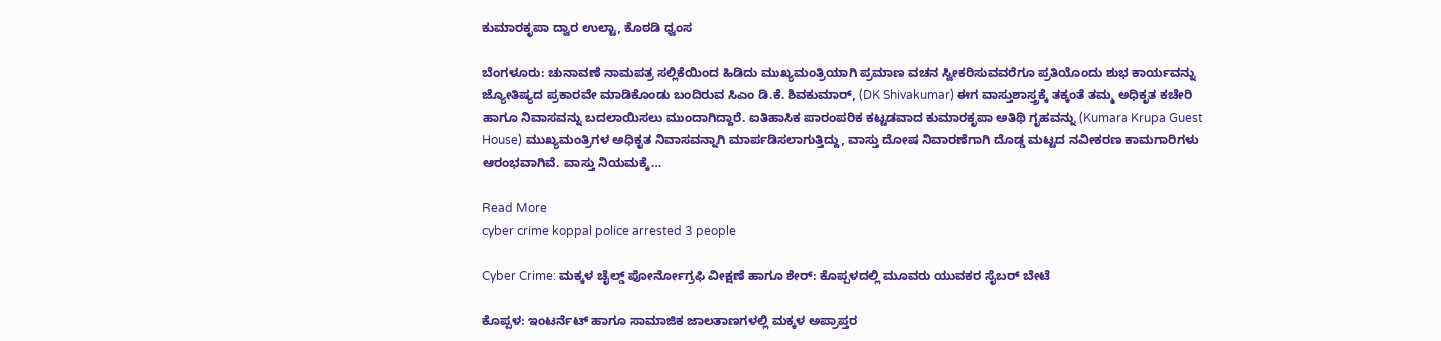ಕುಮಾರಕೃಪಾ ದ್ವಾರ ಉಲ್ಟಾ, ಕೊಠಡಿ ಧ್ವಂಸ

ಬೆಂಗಳೂರು: ಚುನಾವಣೆ ನಾಮಪತ್ರ ಸಲ್ಲಿಕೆಯಿಂದ ಹಿಡಿದು ಮುಖ್ಯಮಂತ್ರಿಯಾಗಿ ಪ್ರಮಾಣ ವಚನ ಸ್ವೀಕರಿಸುವವರೆಗೂ ಪ್ರತಿಯೊಂದು ಶುಭ ಕಾರ್ಯವನ್ನು ಜ್ಯೋತಿಷ್ಯದ ಪ್ರಕಾರವೇ ಮಾಡಿಕೊಂಡು ಬಂದಿರುವ ಸಿಎಂ ಡಿ.ಕೆ. ಶಿವಕುಮಾರ್, (DK Shivakumar) ಈಗ ವಾಸ್ತುಶಾಸ್ತ್ರಕ್ಕೆ ತಕ್ಕಂತೆ ತಮ್ಮ ಅಧಿಕೃತ ಕಚೇರಿ ಹಾಗೂ ನಿವಾಸವನ್ನು ಬದಲಾಯಿಸಲು ಮುಂದಾಗಿದ್ದಾರೆ. ಐತಿಹಾಸಿಕ ಪಾರಂಪರಿಕ ಕಟ್ಟಡವಾದ ಕುಮಾರಕೃಪಾ ಅತಿಥಿ ಗೃಹವನ್ನು (Kumara Krupa Guest House) ಮುಖ್ಯಮಂತ್ರಿಗಳ ಅಧಿಕೃತ ನಿವಾಸವನ್ನಾಗಿ ಮಾರ್ಪಡಿಸಲಾಗುತ್ತಿದ್ದು, ವಾಸ್ತು ದೋಷ ನಿವಾರಣೆಗಾಗಿ ದೊಡ್ಡ ಮಟ್ಟದ ನವೀಕರಣ ಕಾಮಗಾರಿಗಳು ಆರಂಭವಾಗಿವೆ. ವಾಸ್ತು ನಿಯಮಕ್ಕೆ…

Read More
cyber crime koppal police arrested 3 people

Cyber Crime: ಮಕ್ಕಳ ಚೈಲ್ಡ್ ಪೋರ್ನೋಗ್ರಫಿ ವೀಕ್ಷಣೆ ಹಾಗೂ ಶೇರ್: ಕೊಪ್ಪಳದಲ್ಲಿ ಮೂವರು ಯುವಕರ ಸೈಬರ್ ಬೇಟೆ

ಕೊಪ್ಪಳ: ಇಂಟರ್ನೆಟ್ ಹಾಗೂ ಸಾಮಾಜಿಕ ಜಾಲತಾಣಗಳಲ್ಲಿ ಮಕ್ಕಳ ಅಪ್ರಾಪ್ತರ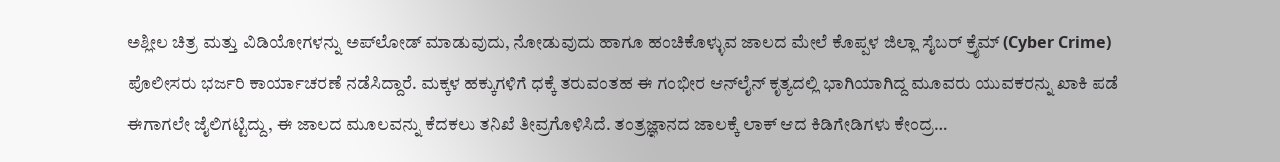ಅಶ್ಲೀಲ ಚಿತ್ರ ಮತ್ತು ವಿಡಿಯೋಗಳನ್ನು ಅಪ್‌ಲೋಡ್ ಮಾಡುವುದು, ನೋಡುವುದು ಹಾಗೂ ಹಂಚಿಕೊಳ್ಳುವ ಜಾಲದ ಮೇಲೆ ಕೊಪ್ಪಳ ಜಿಲ್ಲಾ ಸೈಬರ್ ಕ್ರೈಮ್ (Cyber Crime) ಪೊಲೀಸರು ಭರ್ಜರಿ ಕಾರ್ಯಾಚರಣೆ ನಡೆಸಿದ್ದಾರೆ. ಮಕ್ಕಳ ಹಕ್ಕುಗಳಿಗೆ ಧಕ್ಕೆ ತರುವಂತಹ ಈ ಗಂಭೀರ ಆನ್‌ಲೈನ್ ಕೃತ್ಯದಲ್ಲಿ ಭಾಗಿಯಾಗಿದ್ದ ಮೂವರು ಯುವಕರನ್ನು ಖಾಕಿ ಪಡೆ ಈಗಾಗಲೇ ಜೈಲಿಗಟ್ಟಿದ್ದು, ಈ ಜಾಲದ ಮೂಲವನ್ನು ಕೆದಕಲು ತನಿಖೆ ತೀವ್ರಗೊಳಿಸಿದೆ. ತಂತ್ರಜ್ಞಾನದ ಜಾಲಕ್ಕೆ ಲಾಕ್ ಆದ ಕಿಡಿಗೇಡಿಗಳು ಕೇಂದ್ರ…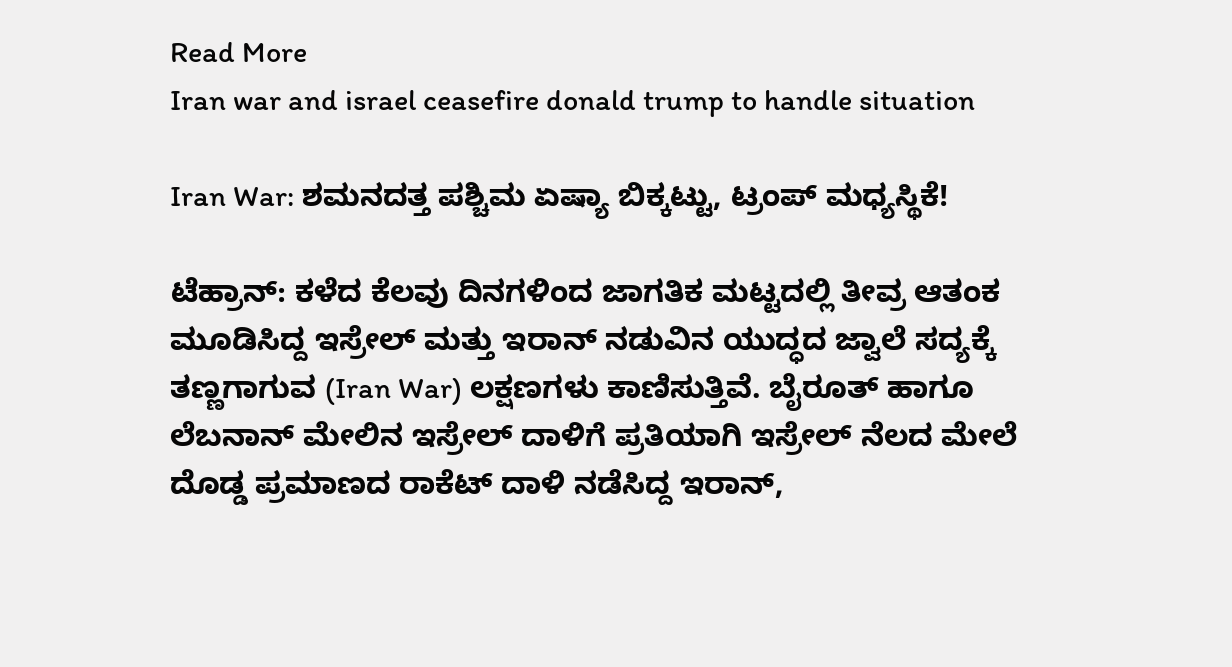Read More
Iran war and israel ceasefire donald trump to handle situation

Iran War: ಶಮನದತ್ತ ಪಶ್ಚಿಮ ಏಷ್ಯಾ ಬಿಕ್ಕಟ್ಟು, ಟ್ರಂಪ್ ಮಧ್ಯಸ್ಥಿಕೆ!

ಟೆಹ್ರಾನ್: ಕಳೆದ ಕೆಲವು ದಿನಗಳಿಂದ ಜಾಗತಿಕ ಮಟ್ಟದಲ್ಲಿ ತೀವ್ರ ಆತಂಕ ಮೂಡಿಸಿದ್ದ ಇಸ್ರೇಲ್ ಮತ್ತು ಇರಾನ್ ನಡುವಿನ ಯುದ್ಧದ ಜ್ವಾಲೆ ಸದ್ಯಕ್ಕೆ ತಣ್ಣಗಾಗುವ (Iran War) ಲಕ್ಷಣಗಳು ಕಾಣಿಸುತ್ತಿವೆ. ಬೈರೂತ್ ಹಾಗೂ ಲೆಬನಾನ್ ಮೇಲಿನ ಇಸ್ರೇಲ್ ದಾಳಿಗೆ ಪ್ರತಿಯಾಗಿ ಇಸ್ರೇಲ್ ನೆಲದ ಮೇಲೆ ದೊಡ್ಡ ಪ್ರಮಾಣದ ರಾಕೆಟ್ ದಾಳಿ ನಡೆಸಿದ್ದ ಇರಾನ್,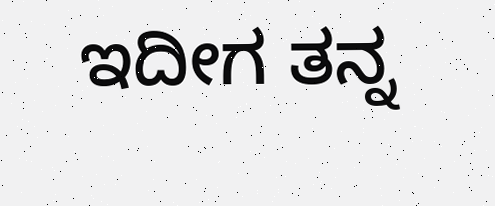ಇದೀಗ ತನ್ನ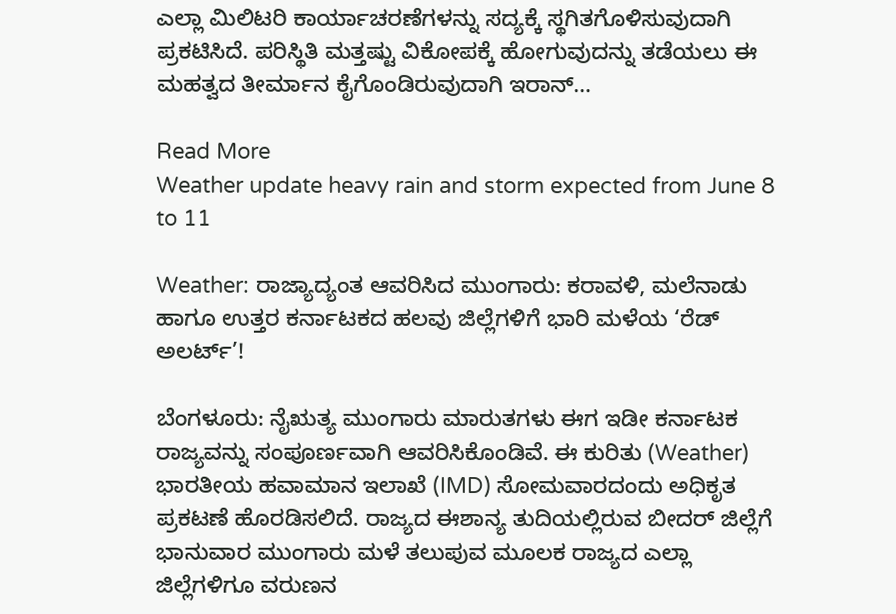ಎಲ್ಲಾ ಮಿಲಿಟರಿ ಕಾರ್ಯಾಚರಣೆಗಳನ್ನು ಸದ್ಯಕ್ಕೆ ಸ್ಥಗಿತಗೊಳಿಸುವುದಾಗಿ ಪ್ರಕಟಿಸಿದೆ. ಪರಿಸ್ಥಿತಿ ಮತ್ತಷ್ಟು ವಿಕೋಪಕ್ಕೆ ಹೋಗುವುದನ್ನು ತಡೆಯಲು ಈ ಮಹತ್ವದ ತೀರ್ಮಾನ ಕೈಗೊಂಡಿರುವುದಾಗಿ ಇರಾನ್…

Read More
Weather update heavy rain and storm expected from June 8 to 11

Weather: ರಾಜ್ಯಾದ್ಯಂತ ಆವರಿಸಿದ ಮುಂಗಾರು: ಕರಾವಳಿ, ಮಲೆನಾಡು ಹಾಗೂ ಉತ್ತರ ಕರ್ನಾಟಕದ ಹಲವು ಜಿಲ್ಲೆಗಳಿಗೆ ಭಾರಿ ಮಳೆಯ ‘ರೆಡ್ ಅಲರ್ಟ್’!

ಬೆಂಗಳೂರು: ನೈಋತ್ಯ ಮುಂಗಾರು ಮಾರುತಗಳು ಈಗ ಇಡೀ ಕರ್ನಾಟಕ ರಾಜ್ಯವನ್ನು ಸಂಪೂರ್ಣವಾಗಿ ಆವರಿಸಿಕೊಂಡಿವೆ. ಈ ಕುರಿತು (Weather) ಭಾರತೀಯ ಹವಾಮಾನ ಇಲಾಖೆ (IMD) ಸೋಮವಾರದಂದು ಅಧಿಕೃತ ಪ್ರಕಟಣೆ ಹೊರಡಿಸಲಿದೆ. ರಾಜ್ಯದ ಈಶಾನ್ಯ ತುದಿಯಲ್ಲಿರುವ ಬೀದರ್ ಜಿಲ್ಲೆಗೆ ಭಾನುವಾರ ಮುಂಗಾರು ಮಳೆ ತಲುಪುವ ಮೂಲಕ ರಾಜ್ಯದ ಎಲ್ಲಾ ಜಿಲ್ಲೆಗಳಿಗೂ ವರುಣನ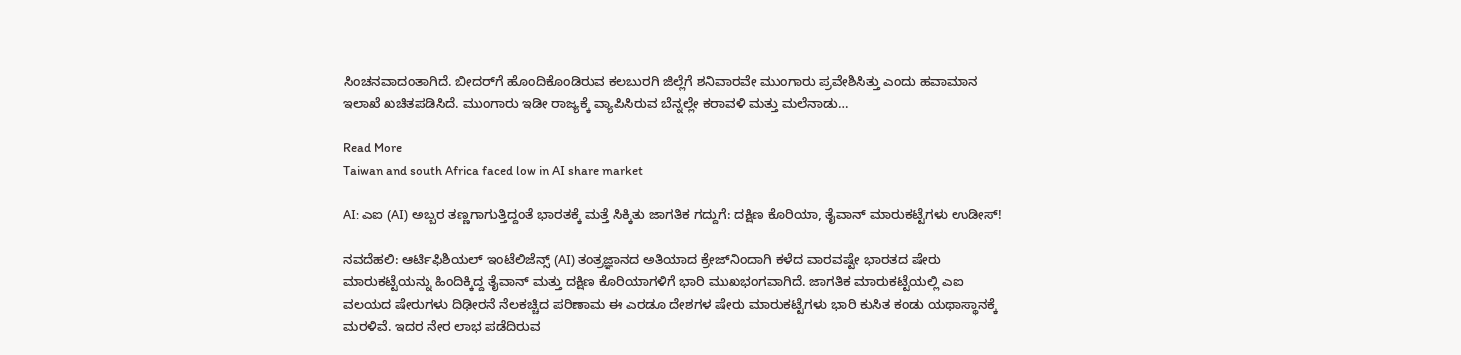ಸಿಂಚನವಾದಂತಾಗಿದೆ. ಬೀದರ್‌ಗೆ ಹೊಂದಿಕೊಂಡಿರುವ ಕಲಬುರಗಿ ಜಿಲ್ಲೆಗೆ ಶನಿವಾರವೇ ಮುಂಗಾರು ಪ್ರವೇಶಿಸಿತ್ತು ಎಂದು ಹವಾಮಾನ ಇಲಾಖೆ ಖಚಿತಪಡಿಸಿದೆ. ಮುಂಗಾರು ಇಡೀ ರಾಜ್ಯಕ್ಕೆ ವ್ಯಾಪಿಸಿರುವ ಬೆನ್ನಲ್ಲೇ ಕರಾವಳಿ ಮತ್ತು ಮಲೆನಾಡು…

Read More
Taiwan and south Africa faced low in AI share market

AI: ಎಐ (AI) ಅಬ್ಬರ ತಣ್ಣಗಾಗುತ್ತಿದ್ದಂತೆ ಭಾರತಕ್ಕೆ ಮತ್ತೆ ಸಿಕ್ಕಿತು ಜಾಗತಿಕ ಗದ್ದುಗೆ: ದಕ್ಷಿಣ ಕೊರಿಯಾ, ತೈವಾನ್ ಮಾರುಕಟ್ಟೆಗಳು ಉಡೀಸ್!

ನವದೆಹಲಿ: ಆರ್ಟಿಫಿಶಿಯಲ್ ಇಂಟೆಲಿಜೆನ್ಸ್ (AI) ತಂತ್ರಜ್ಞಾನದ ಅತಿಯಾದ ಕ್ರೇಜ್‌ನಿಂದಾಗಿ ಕಳೆದ ವಾರವಷ್ಟೇ ಭಾರತದ ಷೇರು ಮಾರುಕಟ್ಟೆಯನ್ನು ಹಿಂದಿಕ್ಕಿದ್ದ ತೈವಾನ್ ಮತ್ತು ದಕ್ಷಿಣ ಕೊರಿಯಾಗಳಿಗೆ ಭಾರಿ ಮುಖಭಂಗವಾಗಿದೆ. ಜಾಗತಿಕ ಮಾರುಕಟ್ಟೆಯಲ್ಲಿ ಎಐ ವಲಯದ ಷೇರುಗಳು ದಿಢೀರನೆ ನೆಲಕಚ್ಚಿದ ಪರಿಣಾಮ ಈ ಎರಡೂ ದೇಶಗಳ ಷೇರು ಮಾರುಕಟ್ಟೆಗಳು ಭಾರಿ ಕುಸಿತ ಕಂಡು ಯಥಾಸ್ಥಾನಕ್ಕೆ ಮರಳಿವೆ. ಇದರ ನೇರ ಲಾಭ ಪಡೆದಿರುವ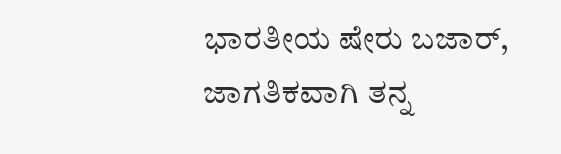ಭಾರತೀಯ ಷೇರು ಬಜಾರ್, ಜಾಗತಿಕವಾಗಿ ತನ್ನ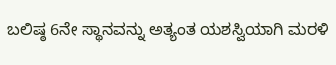ಬಲಿಷ್ಠ 6ನೇ ಸ್ಥಾನವನ್ನು ಅತ್ಯಂತ ಯಶಸ್ವಿಯಾಗಿ ಮರಳಿ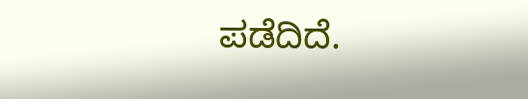ಪಡೆದಿದೆ.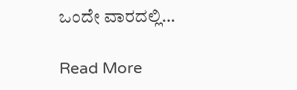ಒಂದೇ ವಾರದಲ್ಲಿ…

Read More